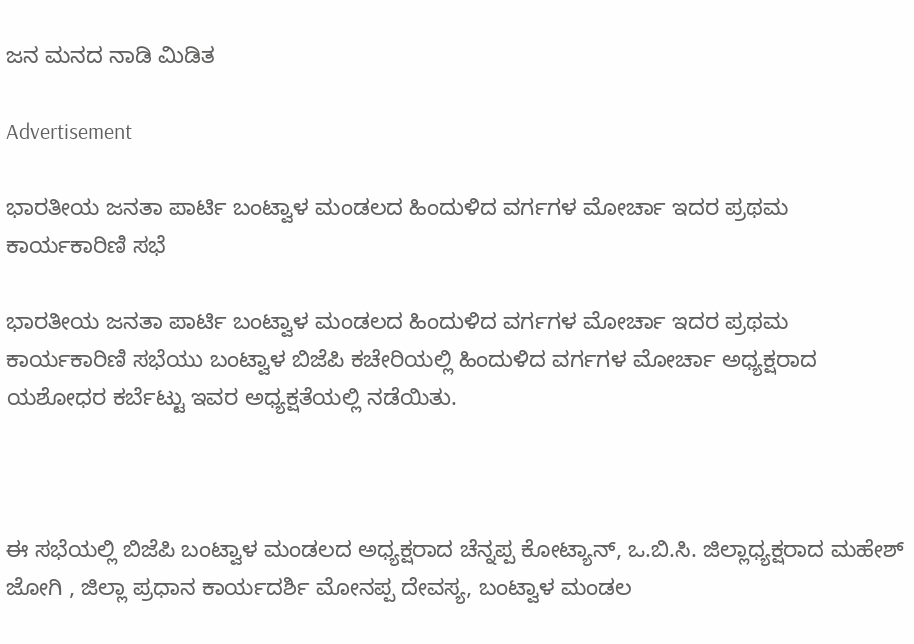ಜನ ಮನದ ನಾಡಿ ಮಿಡಿತ

Advertisement

ಭಾರತೀಯ ಜನತಾ ಪಾರ್ಟಿ ಬಂಟ್ವಾಳ ಮಂಡಲದ ಹಿಂದುಳಿದ ವರ್ಗಗಳ ಮೋರ್ಚಾ ಇದರ ಪ್ರಥಮ ಕಾರ್ಯಕಾರಿಣಿ ಸಭೆ

ಭಾರತೀಯ ಜನತಾ ಪಾರ್ಟಿ ಬಂಟ್ವಾಳ ಮಂಡಲದ ಹಿಂದುಳಿದ ವರ್ಗಗಳ ಮೋರ್ಚಾ ಇದರ ಪ್ರಥಮ ಕಾರ್ಯಕಾರಿಣಿ ಸಭೆಯು ಬಂಟ್ವಾಳ ಬಿಜೆಪಿ ಕಚೇರಿಯಲ್ಲಿ ಹಿಂದುಳಿದ ವರ್ಗಗಳ ಮೋರ್ಚಾ ಅಧ್ಯಕ್ಷರಾದ ಯಶೋಧರ ಕರ್ಬೆಟ್ಟು ಇವರ ಅಧ್ಯಕ್ಷತೆಯಲ್ಲಿ ನಡೆಯಿತು.



ಈ ಸಭೆಯಲ್ಲಿ ಬಿಜೆಪಿ ಬಂಟ್ವಾಳ ಮಂಡಲದ ಅಧ್ಯಕ್ಷರಾದ ಚೆನ್ನಪ್ಪ ಕೋಟ್ಯಾನ್, ಒ.ಬಿ.ಸಿ. ಜಿಲ್ಲಾಧ್ಯಕ್ಷರಾದ ಮಹೇಶ್ ಜೋಗಿ , ಜಿಲ್ಲಾ ಪ್ರಧಾನ ಕಾರ್ಯದರ್ಶಿ ಮೋನಪ್ಪ ದೇವಸ್ಯ, ಬಂಟ್ವಾಳ ಮಂಡಲ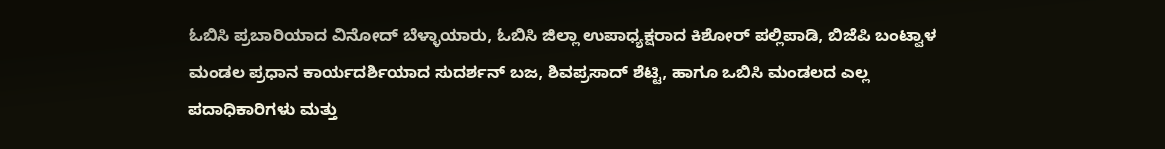ಓಬಿಸಿ ಪ್ರಬಾರಿಯಾದ ವಿನೋದ್ ಬೆಳ್ಳಾಯಾರು, ಓಬಿಸಿ ಜಿಲ್ಲಾ ಉಪಾಧ್ಯಕ್ಷರಾದ ಕಿಶೋರ್ ಪಲ್ಲಿಪಾಡಿ, ಬಿಜೆಪಿ ಬಂಟ್ವಾಳ ಮಂಡಲ ಪ್ರಧಾನ ಕಾರ್ಯದರ್ಶಿಯಾದ ಸುದರ್ಶನ್ ಬಜ, ಶಿವಪ್ರಸಾದ್ ಶೆಟ್ಟಿ, ಹಾಗೂ ಒಬಿಸಿ ಮಂಡಲದ ಎಲ್ಲ ಪದಾಧಿಕಾರಿಗಳು ಮತ್ತು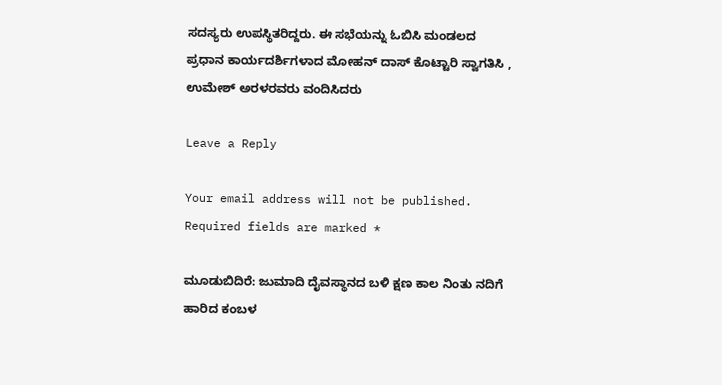ಸದಸ್ಯರು ಉಪಸ್ಥಿತರಿದ್ದರು. ಈ ಸಭೆಯನ್ನು ಓಬಿಸಿ ಮಂಡಲದ ಪ್ರಧಾನ ಕಾರ್ಯದರ್ಶಿಗಳಾದ ಮೋಹನ್ ದಾಸ್ ಕೊಟ್ಟಾರಿ ಸ್ವಾಗತಿಸಿ , ಉಮೇಶ್ ಅರಳರವರು ವಂದಿಸಿದರು

Leave a Reply

Your email address will not be published. Required fields are marked *

ಮೂಡುಬಿದಿರೆ: ಜುಮಾದಿ ದೈವಸ್ಥಾನದ ಬಳಿ ಕ್ಷಣ ಕಾಲ ನಿಂತು ನದಿಗೆ ಹಾರಿದ ಕಂಬಳ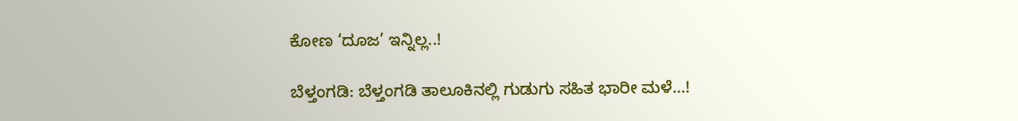ಕೋಣ ‘ದೂಜ’ ಇನ್ನಿಲ್ಲ..!

ಬೆಳ್ತಂಗಡಿ: ಬೆಳ್ತಂಗಡಿ ತಾಲೂಕಿನಲ್ಲಿ ಗುಡುಗು ಸಹಿತ ಭಾರೀ ಮಳೆ…!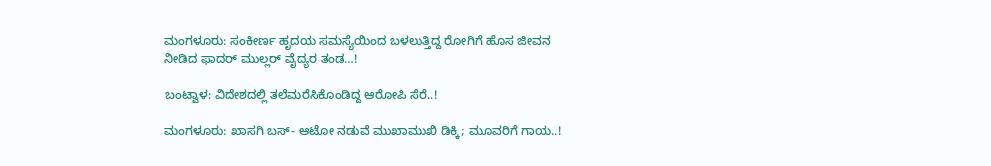ಮಂಗಳೂರು: ಸಂಕೀರ್ಣ ಹೃದಯ ಸಮಸ್ಯೆಯಿಂದ ಬಳಲುತ್ತಿದ್ದ ರೋಗಿಗೆ ಹೊಸ ಜೀವನ ನೀಡಿದ ಫಾದರ್ ಮುಲ್ಲರ್ ವೈದ್ಯರ ತಂಡ…!

ಬಂಟ್ವಾಳ: ವಿದೇಶದಲ್ಲಿ ತಲೆಮರೆಸಿಕೊಂಡಿದ್ದ ಆರೋಪಿ ಸೆರೆ..!

ಮಂಗಳೂರು: ಖಾಸಗಿ ಬಸ್- ಆಟೋ ನಡುವೆ ಮುಖಾಮುಖಿ ಡಿಕ್ಕಿ; ಮೂವರಿಗೆ ಗಾಯ..!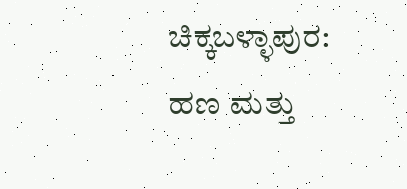ಚಿಕ್ಕಬಳ್ಳಾಪುರ: ಹಣ ಮತ್ತು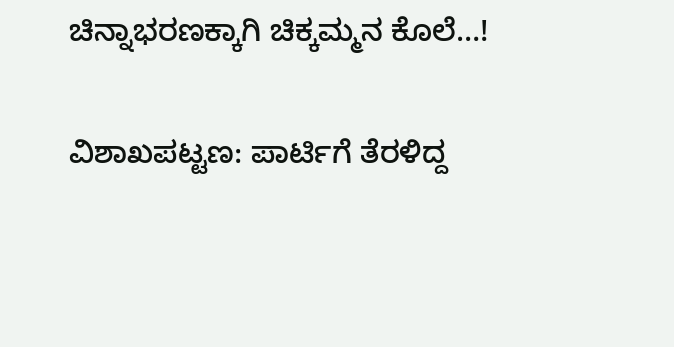ಚಿನ್ನಾಭರಣಕ್ಕಾಗಿ ಚಿಕ್ಕಮ್ಮನ ಕೊಲೆ…!

ವಿಶಾಖಪಟ್ಟಣ: ಪಾರ್ಟಿಗೆ ತೆರಳಿದ್ದ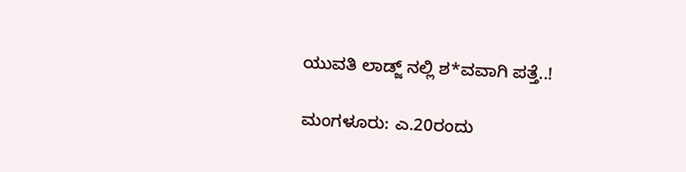ಯುವತಿ ಲಾಡ್ಜ್ ನಲ್ಲಿ ಶ*ವವಾಗಿ ಪತ್ತೆ..!

ಮಂಗಳೂರು: ಎ.20ರಂದು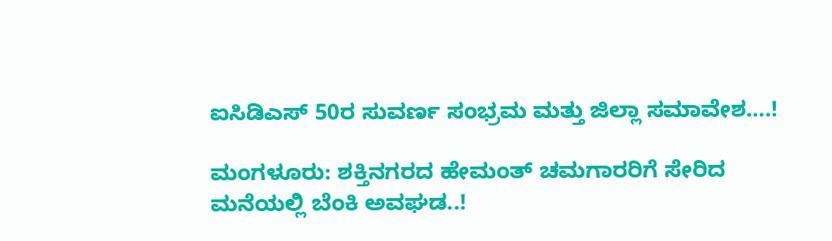ಐಸಿಡಿಎಸ್ 50ರ ಸುವರ್ಣ ಸಂಭ್ರಮ ಮತ್ತು ಜಿಲ್ಲಾ ಸಮಾವೇಶ….!

ಮಂಗಳೂರು: ಶಕ್ತಿನಗರದ ಹೇಮಂತ್ ಚಮಗಾರರಿಗೆ ಸೇರಿದ ಮನೆಯಲ್ಲಿ ಬೆಂಕಿ ಅವಘಡ..!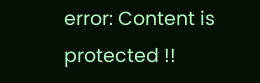error: Content is protected !!